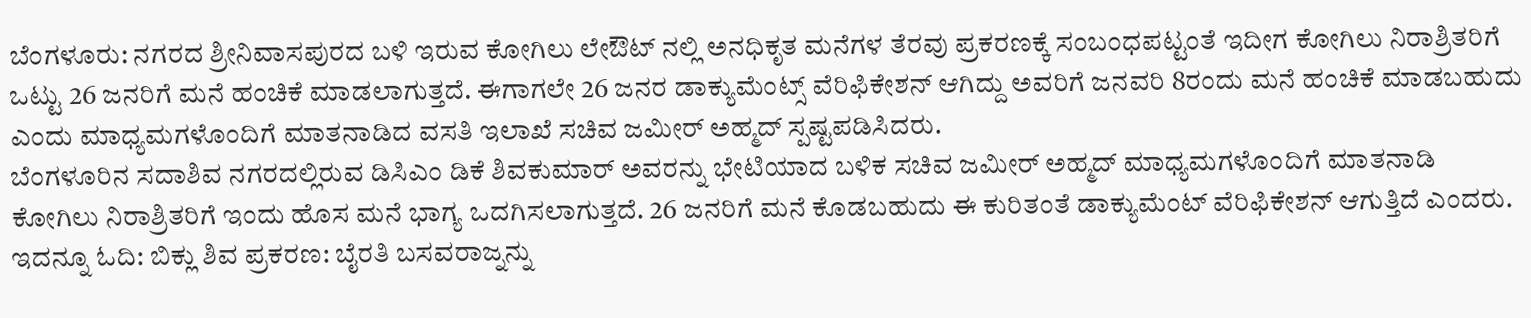ಬೆಂಗಳೂರು: ನಗರದ ಶ್ರೀನಿವಾಸಪುರದ ಬಳಿ ಇರುವ ಕೋಗಿಲು ಲೇಔಟ್ ನಲ್ಲಿ ಅನಧಿಕೃತ ಮನೆಗಳ ತೆರವು ಪ್ರಕರಣಕ್ಕೆ ಸಂಬಂಧಪಟ್ಟಂತೆ ಇದೀಗ ಕೋಗಿಲು ನಿರಾಶ್ರಿತರಿಗೆ ಒಟ್ಟು 26 ಜನರಿಗೆ ಮನೆ ಹಂಚಿಕೆ ಮಾಡಲಾಗುತ್ತದೆ. ಈಗಾಗಲೇ 26 ಜನರ ಡಾಕ್ಯುಮೆಂಟ್ಸ್ ವೆರಿಫಿಕೇಶನ್ ಆಗಿದ್ದು ಅವರಿಗೆ ಜನವರಿ 8ರಂದು ಮನೆ ಹಂಚಿಕೆ ಮಾಡಬಹುದು ಎಂದು ಮಾಧ್ಯಮಗಳೊಂದಿಗೆ ಮಾತನಾಡಿದ ವಸತಿ ಇಲಾಖೆ ಸಚಿವ ಜಮೀರ್ ಅಹ್ಮದ್ ಸ್ಪಷ್ಟಪಡಿಸಿದರು.
ಬೆಂಗಳೂರಿನ ಸದಾಶಿವ ನಗರದಲ್ಲಿರುವ ಡಿಸಿಎಂ ಡಿಕೆ ಶಿವಕುಮಾರ್ ಅವರನ್ನು ಭೇಟಿಯಾದ ಬಳಿಕ ಸಚಿವ ಜಮೀರ್ ಅಹ್ಮದ್ ಮಾಧ್ಯಮಗಳೊಂದಿಗೆ ಮಾತನಾಡಿ ಕೋಗಿಲು ನಿರಾಶ್ರಿತರಿಗೆ ಇಂದು ಹೊಸ ಮನೆ ಭಾಗ್ಯ ಒದಗಿಸಲಾಗುತ್ತದೆ. 26 ಜನರಿಗೆ ಮನೆ ಕೊಡಬಹುದು ಈ ಕುರಿತಂತೆ ಡಾಕ್ಯುಮೆಂಟ್ ವೆರಿಫಿಕೇಶನ್ ಆಗುತ್ತಿದೆ ಎಂದರು.
ಇದನ್ನೂ ಓದಿ: ಬಿಕ್ಲು ಶಿವ ಪ್ರಕರಣ: ಬೈರತಿ ಬಸವರಾಜ್ನನ್ನು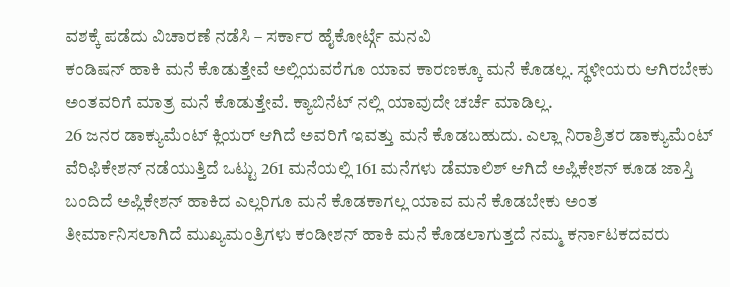ವಶಕ್ಕೆ ಪಡೆದು ವಿಚಾರಣೆ ನಡೆಸಿ – ಸರ್ಕಾರ ಹೈಕೋರ್ಟ್ಗೆ ಮನವಿ
ಕಂಡಿಷನ್ ಹಾಕಿ ಮನೆ ಕೊಡುತ್ತೇವೆ ಅಲ್ಲಿಯವರೆಗೂ ಯಾವ ಕಾರಣಕ್ಕೂ ಮನೆ ಕೊಡಲ್ಲ. ಸ್ಥಳೀಯರು ಆಗಿರಬೇಕು ಅಂತವರಿಗೆ ಮಾತ್ರ ಮನೆ ಕೊಡುತ್ತೇವೆ. ಕ್ಯಾಬಿನೆಟ್ ನಲ್ಲಿ ಯಾವುದೇ ಚರ್ಚೆ ಮಾಡಿಲ್ಲ.
26 ಜನರ ಡಾಕ್ಯುಮೆಂಟ್ ಕ್ಲಿಯರ್ ಆಗಿದೆ ಅವರಿಗೆ ಇವತ್ತು ಮನೆ ಕೊಡಬಹುದು. ಎಲ್ಲಾ ನಿರಾಶ್ರಿತರ ಡಾಕ್ಯುಮೆಂಟ್ ವೆರಿಫಿಕೇಶನ್ ನಡೆಯುತ್ತಿದೆ ಒಟ್ಟು 261 ಮನೆಯಲ್ಲಿ 161 ಮನೆಗಳು ಡೆಮಾಲಿಶ್ ಆಗಿದೆ ಅಪ್ಲಿಕೇಶನ್ ಕೂಡ ಜಾಸ್ತಿ ಬಂದಿದೆ ಅಪ್ಲಿಕೇಶನ್ ಹಾಕಿದ ಎಲ್ಲರಿಗೂ ಮನೆ ಕೊಡಕಾಗಲ್ಲ ಯಾವ ಮನೆ ಕೊಡಬೇಕು ಅಂತ ತೀರ್ಮಾನಿಸಲಾಗಿದೆ ಮುಖ್ಯಮಂತ್ರಿಗಳು ಕಂಡೀಶನ್ ಹಾಕಿ ಮನೆ ಕೊಡಲಾಗುತ್ತದೆ ನಮ್ಮ ಕರ್ನಾಟಕದವರು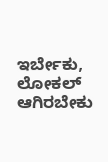ಇರ್ಬೇಕು, ಲೋಕಲ್ ಆಗಿರಬೇಕು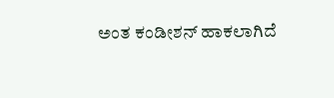ಅಂತ ಕಂಡೀಶನ್ ಹಾಕಲಾಗಿದೆ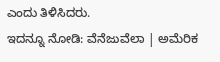ಎಂದು ತಿಳಿಸಿದರು.
ಇದನ್ನೂ ನೋಡಿ: ವೆನೆಜುವೆಲಾ | ಅಮೆರಿಕ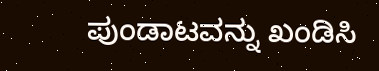ಪುಂಡಾಟವನ್ನು ಖಂಡಿಸಿ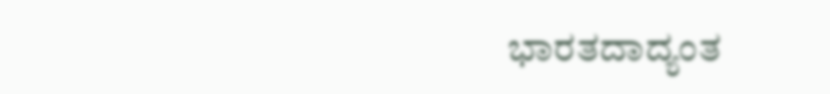ಭಾರತದಾದ್ಯಂತ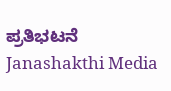ಪ್ರತಿಭಟನೆ Janashakthi Media